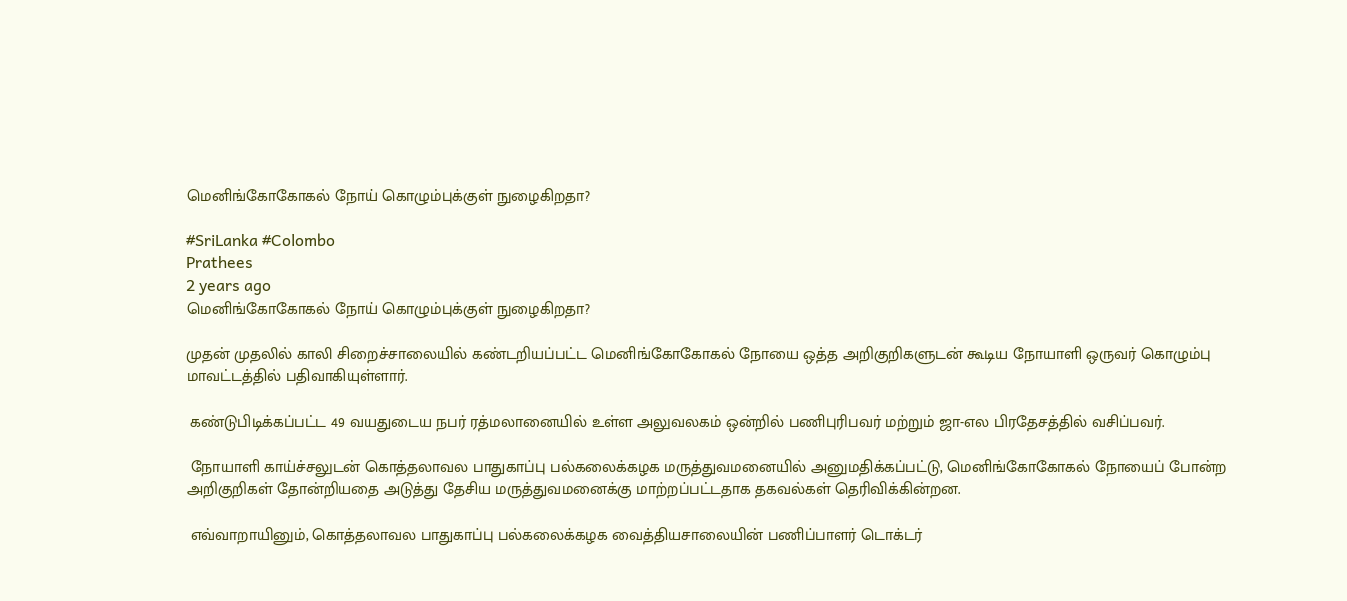மெனிங்கோகோகல் நோய் கொழும்புக்குள் நுழைகிறதா?

#SriLanka #Colombo
Prathees
2 years ago
மெனிங்கோகோகல் நோய் கொழும்புக்குள் நுழைகிறதா?

முதன் முதலில் காலி சிறைச்சாலையில் கண்டறியப்பட்ட மெனிங்கோகோகல் நோயை ஒத்த அறிகுறிகளுடன் கூடிய நோயாளி ஒருவர் கொழும்பு மாவட்டத்தில் பதிவாகியுள்ளார்.

 கண்டுபிடிக்கப்பட்ட 49 வயதுடைய நபர் ரத்மலானையில் உள்ள அலுவலகம் ஒன்றில் பணிபுரிபவர் மற்றும் ஜா-எல பிரதேசத்தில் வசிப்பவர்.

 நோயாளி காய்ச்சலுடன் கொத்தலாவல பாதுகாப்பு பல்கலைக்கழக மருத்துவமனையில் அனுமதிக்கப்பட்டு, மெனிங்கோகோகல் நோயைப் போன்ற அறிகுறிகள் தோன்றியதை அடுத்து தேசிய மருத்துவமனைக்கு மாற்றப்பட்டதாக தகவல்கள் தெரிவிக்கின்றன.

 எவ்வாறாயினும், கொத்தலாவல பாதுகாப்பு பல்கலைக்கழக வைத்தியசாலையின் பணிப்பாளர் டொக்டர்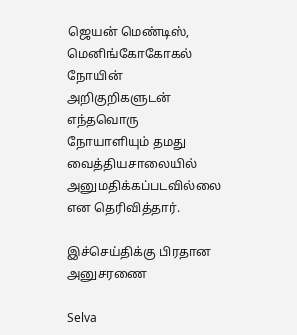ஜெயன் மெண்டிஸ், மெனிங்கோகோகல் நோயின் அறிகுறிகளுடன் எந்தவொரு நோயாளியும் தமது வைத்தியசாலையில் அனுமதிக்கப்படவில்லை என தெரிவித்தார்.

இச்செய்திக்கு பிரதான அனுசரணை

Selva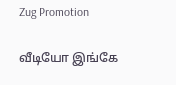Zug Promotion

வீடியோ இங்கே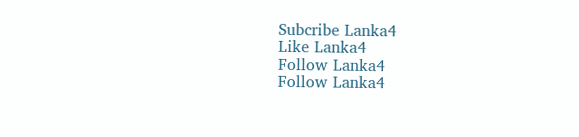Subcribe Lanka4
Like Lanka4
Follow Lanka4
Follow Lanka4